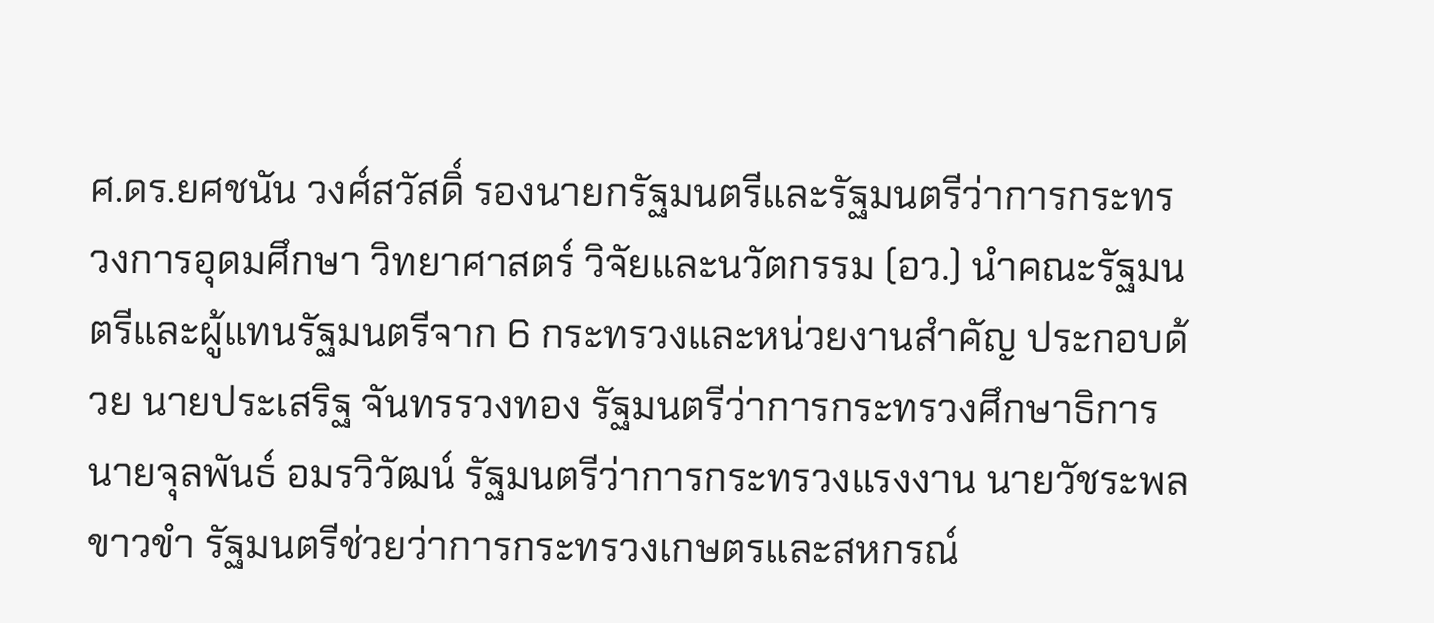ศ.ดร.ยศชนัน วงศ์สวัสดิ์ รองนายกรัฐมนตรีและรัฐมนตรีว่าการกระทรวงการอุดมศึกษา วิทยาศาสตร์ วิจัยและนวัตกรรม (อว.) นำคณะรัฐมนตรีและผู้แทนรัฐมนตรีจาก 6 กระทรวงและหน่วยงานสำคัญ ประกอบด้วย นายประเสริฐ จันทรรวงทอง รัฐมนตรีว่าการกระทรวงศึกษาธิการ นายจุลพันธ์ อมรวิวัฒน์ รัฐมนตรีว่าการกระทรวงแรงงาน นายวัชระพล ขาวขำ รัฐมนตรีช่วยว่าการกระทรวงเกษตรและสหกรณ์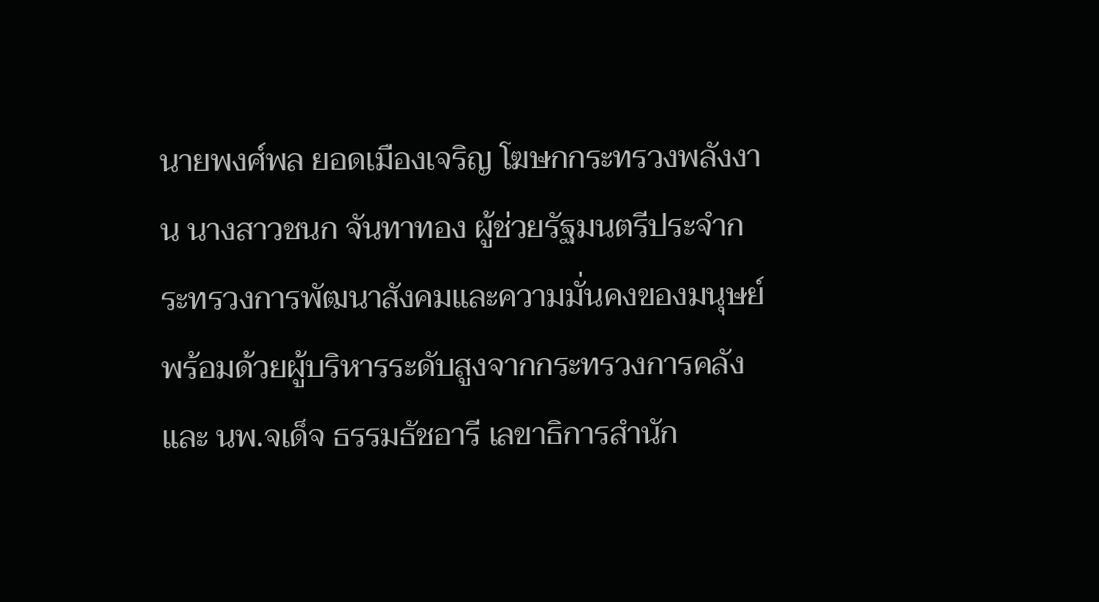นายพงศ์พล ยอดเมืองเจริญ โฆษกกระทรวงพลังงาน นางสาวชนก จันทาทอง ผู้ช่วยรัฐมนตรีประจำกระทรวงการพัฒนาสังคมและความมั่นคงของมนุษย์ พร้อมด้วยผู้บริหารระดับสูงจากกระทรวงการคลัง และ นพ.จเด็จ ธรรมธัชอารี เลขาธิการสำนัก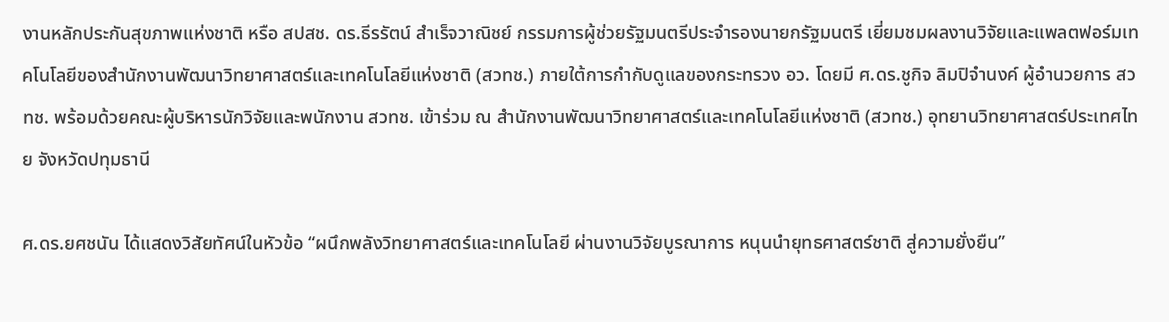งานหลักประกันสุขภาพแห่งชาติ หรือ สปสช. ดร.ธีรรัตน์ สำเร็จวาณิชย์ กรรมการผู้ช่วยรัฐมนตรีประจำรองนายกรัฐมนตรี เยี่ยมชมผลงานวิจัยและแพลตฟอร์มเทคโนโลยีของสำนักงานพัฒนาวิทยาศาสตร์และเทคโนโลยีแห่งชาติ (สวทช.) ภายใต้การกำกับดูแลของกระทรวง อว. โดยมี ศ.ดร.ชูกิจ ลิมปิจำนงค์ ผู้อำนวยการ สวทช. พร้อมด้วยคณะผู้บริหารนักวิจัยและพนักงาน สวทช. เข้าร่วม ณ สำนักงานพัฒนาวิทยาศาสตร์และเทคโนโลยีแห่งชาติ (สวทช.) อุทยานวิทยาศาสตร์ประเทศไทย จังหวัดปทุมธานี

ศ.ดร.ยศชนัน ได้แสดงวิสัยทัศน์ในหัวข้อ “ผนึกพลังวิทยาศาสตร์และเทคโนโลยี ผ่านงานวิจัยบูรณาการ หนุนนำยุทธศาสตร์ชาติ สู่ความยั่งยืน”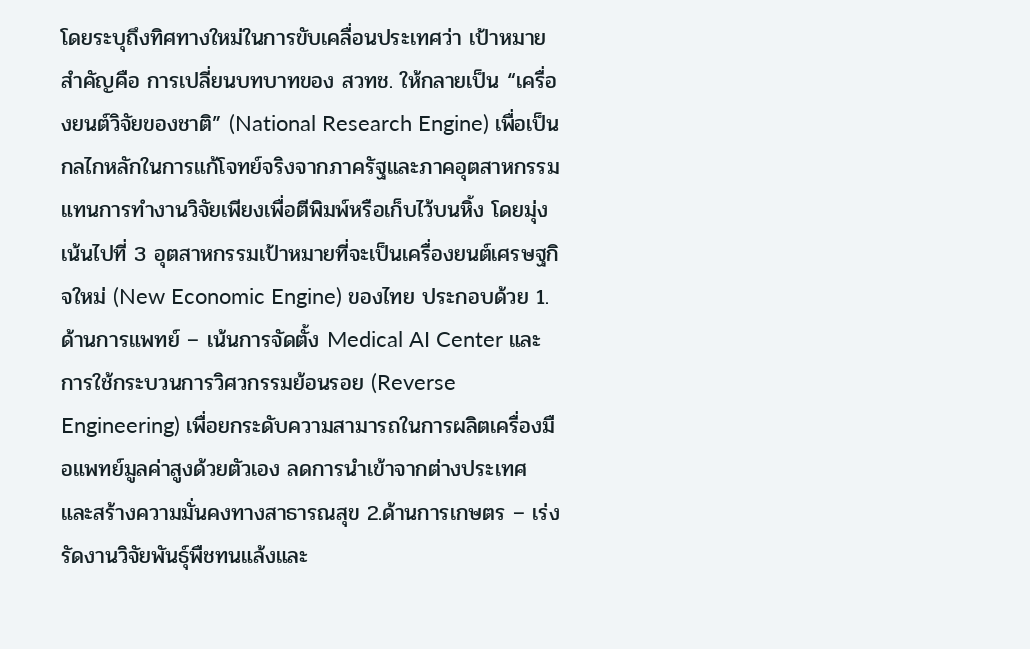โดยระบุถึงทิศทางใหม่ในการขับเคลื่อนประเทศว่า เป้าหมายสำคัญคือ การเปลี่ยนบทบาทของ สวทช. ให้กลายเป็น “เครื่องยนต์วิจัยของชาติ” (National Research Engine) เพื่อเป็นกลไกหลักในการแก้โจทย์จริงจากภาครัฐและภาคอุตสาหกรรม แทนการทำงานวิจัยเพียงเพื่อตีพิมพ์หรือเก็บไว้บนหิ้ง โดยมุ่งเน้นไปที่ 3 อุตสาหกรรมเป้าหมายที่จะเป็นเครื่องยนต์เศรษฐกิจใหม่ (New Economic Engine) ของไทย ประกอบด้วย 1.ด้านการแพทย์ – เน้นการจัดตั้ง Medical AI Center และการใช้กระบวนการวิศวกรรมย้อนรอย (Reverse Engineering) เพื่อยกระดับความสามารถในการผลิตเครื่องมือแพทย์มูลค่าสูงด้วยตัวเอง ลดการนำเข้าจากต่างประเทศ และสร้างความมั่นคงทางสาธารณสุข 2.ด้านการเกษตร – เร่งรัดงานวิจัยพันธุ์พืชทนแล้งและ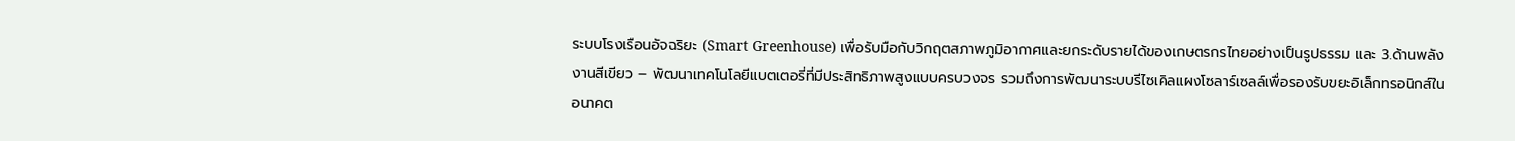ระบบโรงเรือนอัจฉริยะ (Smart Greenhouse) เพื่อรับมือกับวิกฤตสภาพภูมิอากาศและยกระดับรายได้ของเกษตรกรไทยอย่างเป็นรูปธรรม และ 3.ด้านพลังงานสีเขียว – พัฒนาเทคโนโลยีแบตเตอรี่ที่มีประสิทธิภาพสูงแบบครบวงจร รวมถึงการพัฒนาระบบรีไซเคิลแผงโซลาร์เซลล์เพื่อรองรับขยะอิเล็กทรอนิกส์ในอนาคต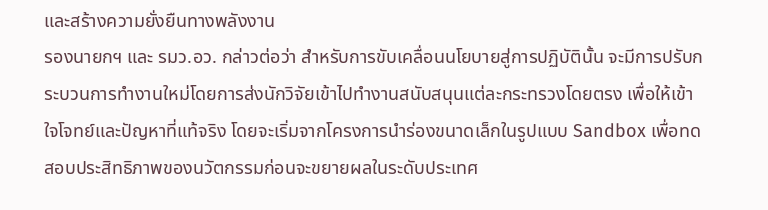และสร้างความยั่งยืนทางพลังงาน
รองนายกฯ และ รมว.อว. กล่าวต่อว่า สำหรับการขับเคลื่อนนโยบายสู่การปฏิบัตินั้น จะมีการปรับกระบวนการทำงานใหม่โดยการส่งนักวิจัยเข้าไปทำงานสนับสนุนแต่ละกระทรวงโดยตรง เพื่อให้เข้าใจโจทย์และปัญหาที่แท้จริง โดยจะเริ่มจากโครงการนำร่องขนาดเล็กในรูปแบบ Sandbox เพื่อทดสอบประสิทธิภาพของนวัตกรรมก่อนจะขยายผลในระดับประเทศ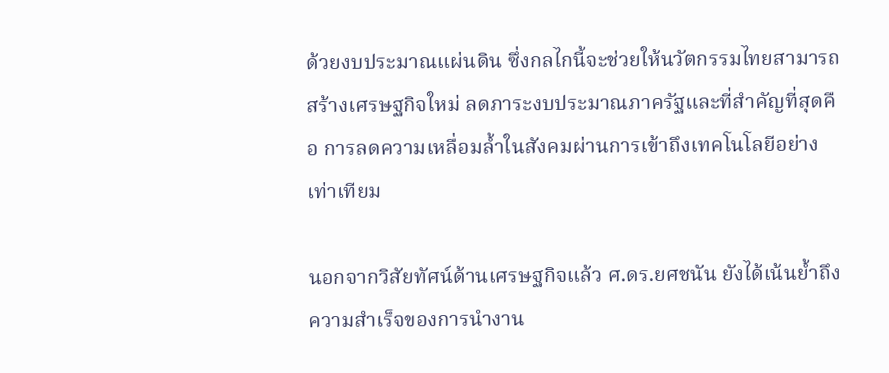ด้วยงบประมาณแผ่นดิน ซึ่งกลไกนี้จะช่วยให้นวัตกรรมไทยสามารถสร้างเศรษฐกิจใหม่ ลดภาระงบประมาณภาครัฐและที่สำคัญที่สุดคือ การลดความเหลื่อมล้ำในสังคมผ่านการเข้าถึงเทคโนโลยีอย่างเท่าเทียม

นอกจากวิสัยทัศน์ด้านเศรษฐกิจแล้ว ศ.ดร.ยศชนัน ยังได้เน้นย้ำถึงความสำเร็จของการนำงาน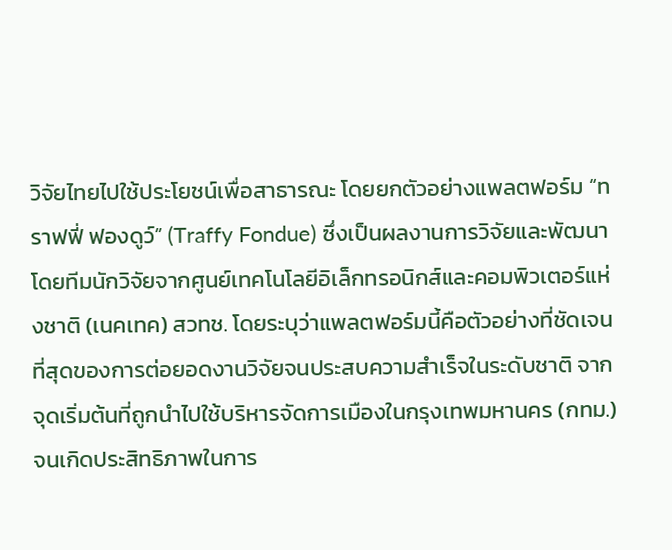วิจัยไทยไปใช้ประโยชน์เพื่อสาธารณะ โดยยกตัวอย่างแพลตฟอร์ม “ทราฟฟี่ ฟองดูว์” (Traffy Fondue) ซึ่งเป็นผลงานการวิจัยและพัฒนาโดยทีมนักวิจัยจากศูนย์เทคโนโลยีอิเล็กทรอนิกส์และคอมพิวเตอร์แห่งชาติ (เนคเทค) สวทช. โดยระบุว่าแพลตฟอร์มนี้คือตัวอย่างที่ชัดเจนที่สุดของการต่อยอดงานวิจัยจนประสบความสำเร็จในระดับชาติ จากจุดเริ่มต้นที่ถูกนำไปใช้บริหารจัดการเมืองในกรุงเทพมหานคร (กทม.) จนเกิดประสิทธิภาพในการ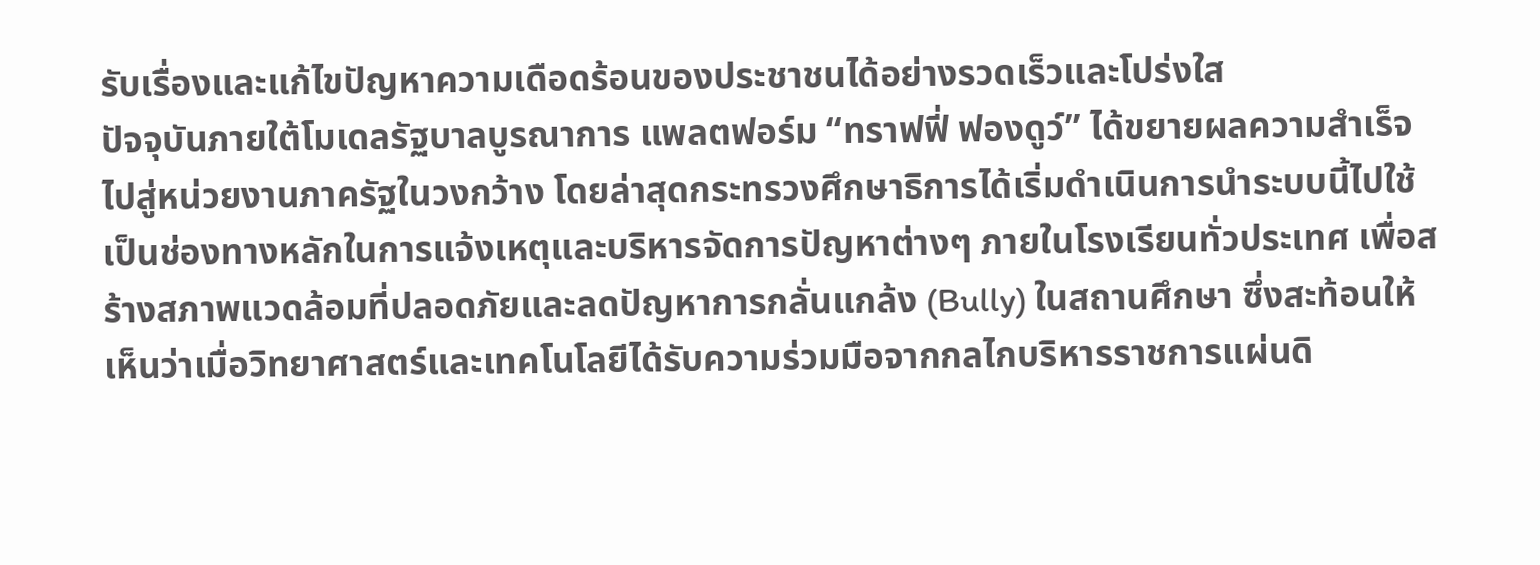รับเรื่องและแก้ไขปัญหาความเดือดร้อนของประชาชนได้อย่างรวดเร็วและโปร่งใส
ปัจจุบันภายใต้โมเดลรัฐบาลบูรณาการ แพลตฟอร์ม “ทราฟฟี่ ฟองดูว์” ได้ขยายผลความสำเร็จไปสู่หน่วยงานภาครัฐในวงกว้าง โดยล่าสุดกระทรวงศึกษาธิการได้เริ่มดำเนินการนำระบบนี้ไปใช้เป็นช่องทางหลักในการแจ้งเหตุและบริหารจัดการปัญหาต่างๆ ภายในโรงเรียนทั่วประเทศ เพื่อสร้างสภาพแวดล้อมที่ปลอดภัยและลดปัญหาการกลั่นแกล้ง (Bully) ในสถานศึกษา ซึ่งสะท้อนให้เห็นว่าเมื่อวิทยาศาสตร์และเทคโนโลยีได้รับความร่วมมือจากกลไกบริหารราชการแผ่นดิ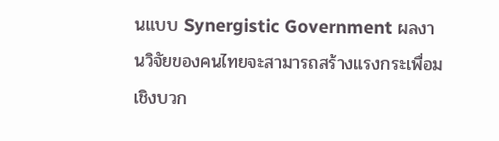นแบบ Synergistic Government ผลงานวิจัยของคนไทยจะสามารถสร้างแรงกระเพื่อมเชิงบวก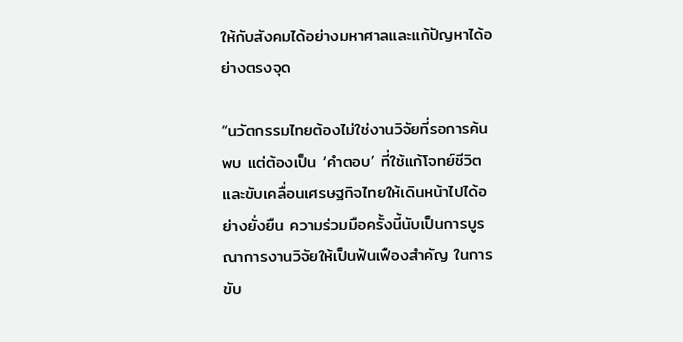ให้กับสังคมได้อย่างมหาศาลและแก้ปัญหาได้อย่างตรงจุด

“นวัตกรรมไทยต้องไม่ใช่งานวิจัยที่รอการค้นพบ แต่ต้องเป็น ‘คำตอบ’ ที่ใช้แก้โจทย์ชีวิตและขับเคลื่อนเศรษฐกิจไทยให้เดินหน้าไปได้อย่างยั่งยืน ความร่วมมือครั้งนี้นับเป็นการบูรณาการงานวิจัยให้เป็นฟันเฟืองสำคัญ ในการขับ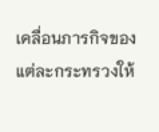เคลื่อนภารกิจของแต่ละกระทรวงให้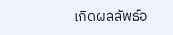เกิดผลลัพธ์อ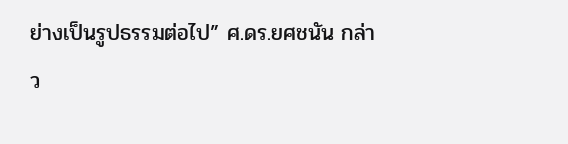ย่างเป็นรูปธรรมต่อไป” ศ.ดร.ยศชนัน กล่าว